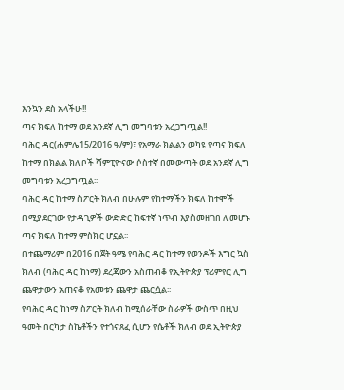እንኳን ደስ አላችሁ!!
ጣና ክፍለ ከተማ ወደ አንደኛ ሊግ መግባቱን አረጋግጧል!!
ባሕር ዳር(ሐምሌ15/2016 ዓ/ም)፣ የአማራ ክልልን ወካዩ የጣና ክፍለ ከተማ በክልል ክለቦች ሻምፒዮናው ሶስተኛ በመውጣት ወደ አንደኛ ሊግ መግባቱን አረጋግጧል፡፡
ባሕር ዳር ከተማ ስፖርት ክለብ በሁሉም የከተማችን ክፍለ ከተሞች በሚያደርገው የታዳጊዎች ውድድር ከፍተኛ ነጥብ እያስመዘገበ ለመሆኑ ጣና ክፍለ ከተማ ምስክር ሆኗል፡፡
በተጨማሪም በ2016 በጀት ዓሜ የባሕር ዳር ከተማ የወንዶች እግር ኳስ ክለብ (ባሕር ዳር ከነማ) ደረጃውን አስጠብቆ የኢትዮጵያ ፕሪምየር ሊግ ጨዋታውን አጠናቆ የአመቱን ጨዋታ ጨርሷል፡፡
የባሕር ዳር ከነማ ስፖርት ክለብ ከሚሰራቸው ስራዎች ውስጥ በዚህ ዓመት በርካታ ስኬቶችን የተጎናጸፈ ሲሆን የሴቶች ክለብ ወደ ኢትዮጵያ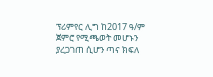ፕሪምየር ሊግ ከ2017 ዓ/ም ጀምሮ የሚጫወት መሆኑን ያረጋገጠ ሲሆን ጣና ክፍለ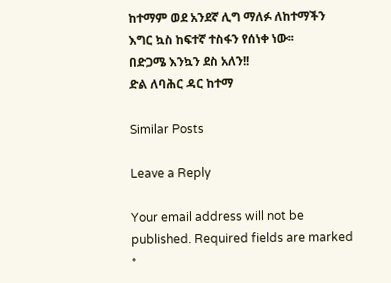ከተማም ወደ አንደኛ ሊግ ማለፉ ለከተማችን እግር ኳስ ከፍተኛ ተስፋን የሰነቀ ነው፡፡
በድጋሜ እንኳን ደስ አለን!!
ድል ለባሕር ዳር ከተማ

Similar Posts

Leave a Reply

Your email address will not be published. Required fields are marked *